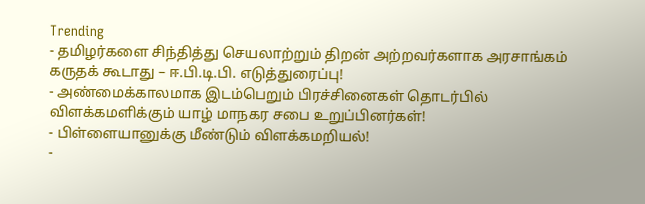Trending
- தமிழர்களை சிந்தித்து செயலாற்றும் திறன் அற்றவர்களாக அரசாங்கம் கருதக் கூடாது – ஈ.பி.டி.பி. எடுத்துரைப்பு!
- அண்மைக்காலமாக இடம்பெறும் பிரச்சினைகள் தொடர்பில் விளக்கமளிக்கும் யாழ் மாநகர சபை உறுப்பினர்கள்!
- பிள்ளையானுக்கு மீண்டும் விளக்கமறியல்!
-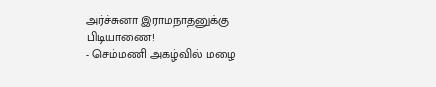அர்ச்சுனா இராமநாதனுக்கு பிடியாணை!
- செம்மணி அகழ்வில் மழை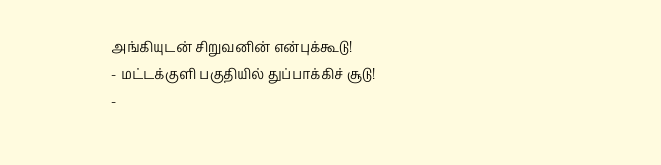அங்கியுடன் சிறுவனின் என்புக்கூடு!
- மட்டக்குளி பகுதியில் துப்பாக்கிச் சூடு!
-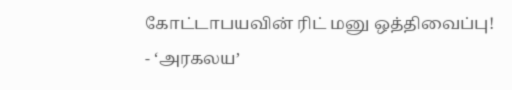கோட்டாபயவின் ரிட் மனு ஒத்திவைப்பு!
- ‘அரகலய’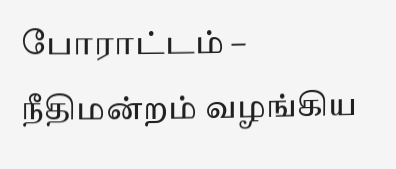போராட்டம் – நீதிமன்றம் வழங்கிய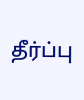தீர்ப்பு